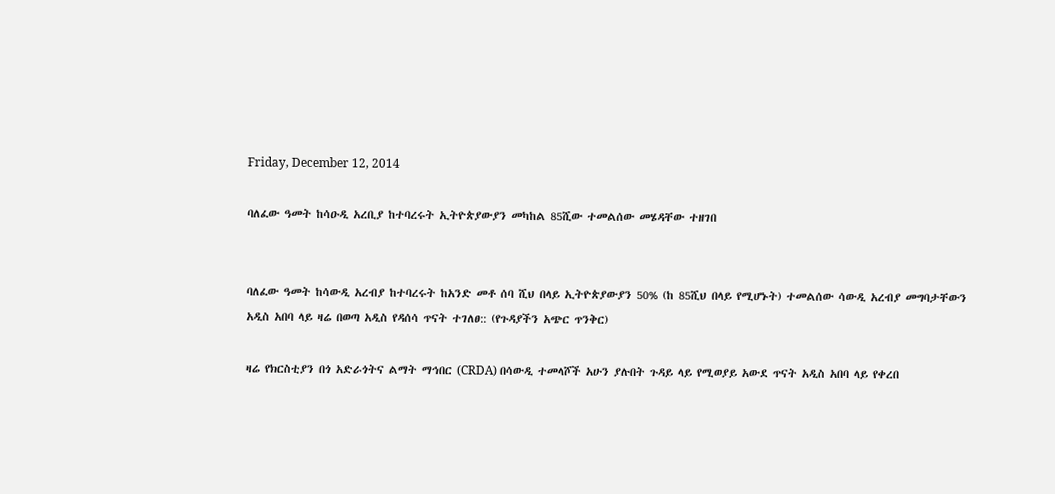Friday, December 12, 2014

ባለፈው ዓመት ከሳዑዲ አረቢያ ከተባረሩት ኢትዮጵያውያን መካከል 85ሺው ተመልሰው መሄዳቸው ተዘገበ


ባለፈው ዓመት ከሳውዲ አረብያ ከተባረሩት ከአንድ መቶ ሰባ ሺህ በላይ ኢትዮጵያውያን 50% (ከ 85ሺህ በላይ የሚሆኑት) ተመልሰው ሳውዲ አረብያ መግባታቸውን አዲስ አበባ ላይ ዛሬ በወጣ አዲስ የዳሰሳ ጥናት ተገለፀ:: (የጉዳያችን አጭር ጥንቅር)

ዛሬ የክርስቲያን በጎ አድራጎትና ልማት ማኅበር (CRDA) በሳውዲ ተመላሾች አሁን ያሉበት ጉዳይ ላይ የሚወያይ አውደ ጥናት አዲስ አበባ ላይ የቀረበ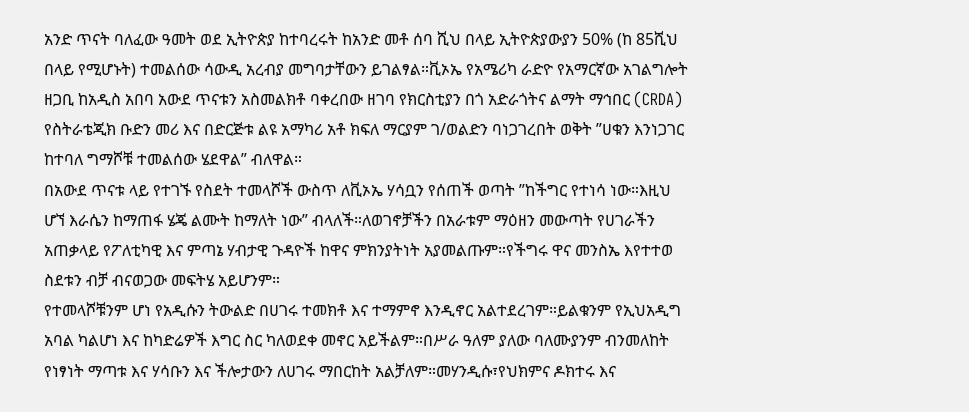አንድ ጥናት ባለፈው ዓመት ወደ ኢትዮጵያ ከተባረሩት ከአንድ መቶ ሰባ ሺህ በላይ ኢትዮጵያውያን 50% (ከ 85ሺህ በላይ የሚሆኑት) ተመልሰው ሳውዲ አረብያ መግባታቸውን ይገልፃል።ቪኦኤ የአሜሪካ ራድዮ የአማርኛው አገልግሎት ዘጋቢ ከአዲስ አበባ አውደ ጥናቱን አስመልክቶ ባቀረበው ዘገባ የክርስቲያን በጎ አድራጎትና ልማት ማኅበር (CRDA) የስትራቴጂክ ቡድን መሪ እና በድርጅቱ ልዩ አማካሪ አቶ ክፍለ ማርያም ገ/ወልድን ባነጋገረበት ወቅት ”ሀቁን እንነጋገር ከተባለ ግማሾቹ ተመልሰው ሄደዋል” ብለዋል።
በአውደ ጥናቱ ላይ የተገኙ የስደት ተመላሾች ውስጥ ለቪኦኤ ሃሳቧን የሰጠች ወጣት ”ከችግር የተነሳ ነው።እዚህ ሆኘ እራሴን ከማጠፋ ሄጄ ልሙት ከማለት ነው” ብላለች።ለወገኖቻችን በአራቱም ማዕዘን መውጣት የሀገራችን አጠቃላይ የፖለቲካዊ እና ምጣኔ ሃብታዊ ጉዳዮች ከዋና ምክንያትነት አያመልጡም።የችግሩ ዋና መንስኤ እየተተወ ስደቱን ብቻ ብናወጋው መፍትሄ አይሆንም።
የተመላሾቹንም ሆነ የአዲሱን ትውልድ በሀገሩ ተመክቶ እና ተማምኖ እንዲኖር አልተደረገም።ይልቁንም የኢህአዲግ አባል ካልሆነ እና ከካድሬዎች እግር ስር ካለወደቀ መኖር አይችልም።በሥራ ዓለም ያለው ባለሙያንም ብንመለከት የነፃነት ማጣቱ እና ሃሳቡን እና ችሎታውን ለሀገሩ ማበርከት አልቻለም።መሃንዲሱ፣የህክምና ዶክተሩ እና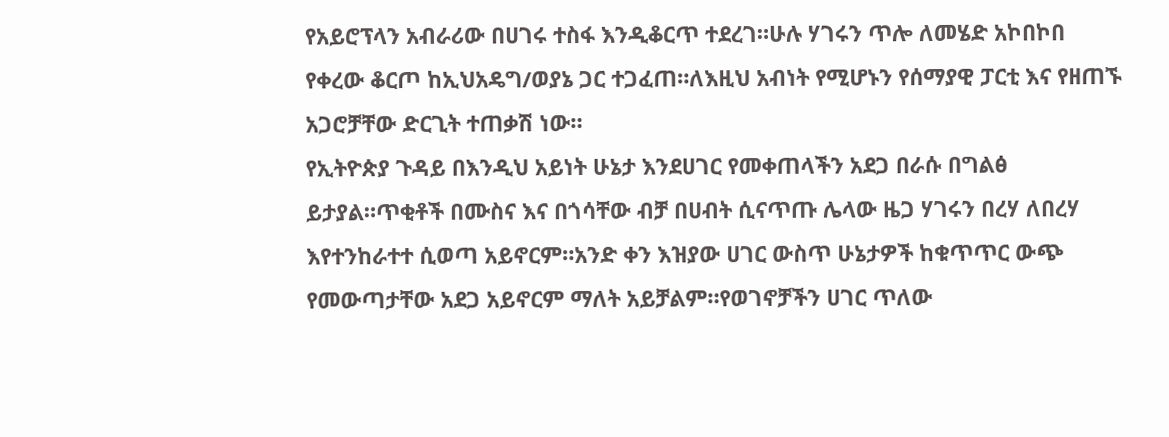የአይሮፕላን አብራሪው በሀገሩ ተስፋ እንዲቆርጥ ተደረገ።ሁሉ ሃገሩን ጥሎ ለመሄድ አኮበኮበ የቀረው ቆርጦ ከኢህአዴግ/ወያኔ ጋር ተጋፈጠ።ለእዚህ አብነት የሚሆኑን የሰማያዊ ፓርቲ እና የዘጠኙ አጋሮቻቸው ድርጊት ተጠቃሽ ነው።
የኢትዮጵያ ጉዳይ በእንዲህ አይነት ሁኔታ እንደሀገር የመቀጠላችን አደጋ በራሱ በግልፅ ይታያል።ጥቂቶች በሙስና እና በጎሳቸው ብቻ በሀብት ሲናጥጡ ሌላው ዜጋ ሃገሩን በረሃ ለበረሃ እየተንከራተተ ሲወጣ አይኖርም።አንድ ቀን እዝያው ሀገር ውስጥ ሁኔታዎች ከቁጥጥር ውጭ የመውጣታቸው አደጋ አይኖርም ማለት አይቻልም።የወገኖቻችን ሀገር ጥለው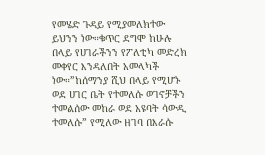የመሄድ ጉዳይ የሚያመለክተው ይህንን ነው።ቁጥር ደግሞ ከሁሉ በላይ የሀገራችንን የፖለቲካ መድረክ መቀየር እንዳለበት አመላካች ነው።”ከሰማንያ ሺህ በላይ የሚሆኑ ወደ ሀገር ቤት የተመለሱ ወገኖቻችን ተመልሰው መከራ ወደ አዩባት ሳውዲ ተመለሱ” የሚለው ዘገባ በእራሱ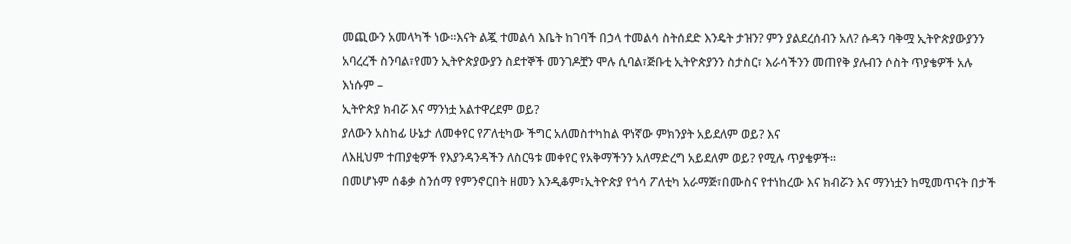መጪውን አመላካች ነው።እናት ልጇ ተመልሳ እቤት ከገባች በኃላ ተመልሳ ስትሰደድ እንዴት ታዝን? ምን ያልደረሰብን አለ? ሱዳን ባቅሟ ኢትዮጵያውያንን አባረረች ስንባል፣የመን ኢትዮጵያውያን ስደተኞች መንገዶቿን ሞሉ ሲባል፣ጅቡቲ ኢትዮጵያንን ስታስር፣ እራሳችንን መጠየቅ ያሉብን ሶስት ጥያቄዎች አሉ እነሱም –
ኢትዮጵያ ክብሯ እና ማንነቷ አልተዋረደም ወይ?
ያለውን አስከፊ ሁኔታ ለመቀየር የፖለቲካው ችግር አለመስተካከል ዋነኛው ምክንያት አይደለም ወይ? እና
ለእዚህም ተጠያቂዎች የእያንዳንዳችን ለስርዓቱ መቀየር የአቅማችንን አለማድረግ አይደለም ወይ? የሚሉ ጥያቄዎች።
በመሆኑም ሰቆቃ ስንሰማ የምንኖርበት ዘመን እንዲቆም፣ኢትዮጵያ የጎሳ ፖለቲካ አራማጅ፣በሙስና የተነከረው እና ክብሯን እና ማንነቷን ከሚመጥናት በታች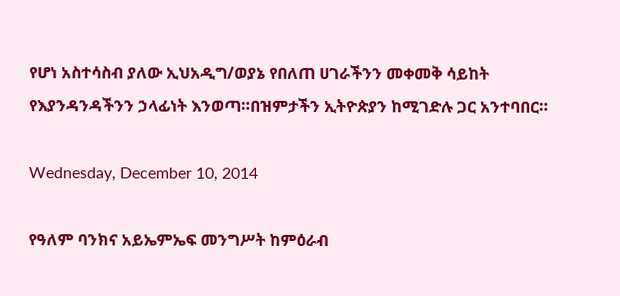የሆነ አስተሳስብ ያለው ኢህአዲግ/ወያኔ የበለጠ ሀገራችንን መቀመቅ ሳይከት የእያንዳንዳችንን ኃላፊነት እንወጣ።በዝምታችን ኢትዮጵያን ከሚገድሉ ጋር አንተባበር።

Wednesday, December 10, 2014

የዓለም ባንክና አይኤምኤፍ መንግሥት ከምዕራብ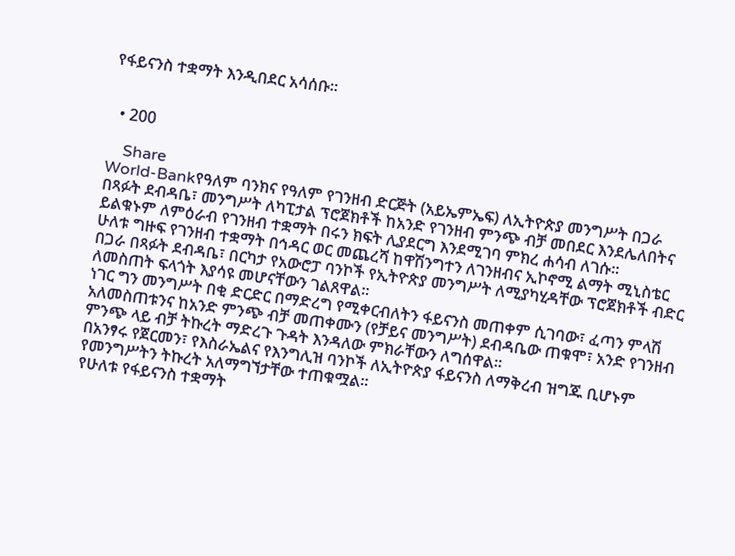የፋይናንስ ተቋማት እንዲበደር አሳሰቡ፡፡


  • 200

    Share
World-Bankየዓለም ባንክና የዓለም የገንዘብ ድርጅት (አይኤምኤፍ) ለኢትዮጵያ መንግሥት በጋራ በጻፉት ደብዳቤ፣ መንግሥት ለካፒታል ፕሮጀክቶች ከአንድ የገንዘብ ምንጭ ብቻ መበደር እንደሌለበትና ይልቁኑም ለምዕራብ የገንዘብ ተቋማት በሩን ክፍት ሊያደርግ እንደሚገባ ምክረ ሐሳብ ለገሱ፡፡
ሁለቱ ግዙፍ የገንዘብ ተቋማት በኅዳር ወር መጨረሻ ከዋሽንግተን ለገንዘብና ኢኮኖሚ ልማት ሚኒስቴር በጋራ በጻፉት ደብዳቤ፣ በርካታ የአውሮፓ ባንኮች የኢትዮጵያ መንግሥት ለሚያካሂዳቸው ፕሮጀክቶች ብድር ለመስጠት ፍላጎት እያሳዩ መሆናቸውን ገልጸዋል፡፡
ነገር ግን መንግሥት በቂ ድርድር በማድረግ የሚቀርብለትን ፋይናንስ መጠቀም ሲገባው፣ ፈጣን ምላሽ አለመስጠቱንና ከአንድ ምንጭ ብቻ መጠቀሙን (የቻይና መንግሥት) ደብዳቤው ጠቁሞ፣ አንድ የገንዘብ ምንጭ ላይ ብቻ ትኩረት ማድረጉ ጉዳት እንዳለው ምክራቸውን ለግሰዋል፡፡
በአንፃሩ የጀርመን፣ የእስራኤልና የእንግሊዝ ባንኮች ለኢትዮጵያ ፋይናንስ ለማቅረብ ዝግጁ ቢሆኑም የመንግሥትን ትኩረት አለማግኘታቸው ተጠቁሟል፡፡
የሁለቱ የፋይናንስ ተቋማት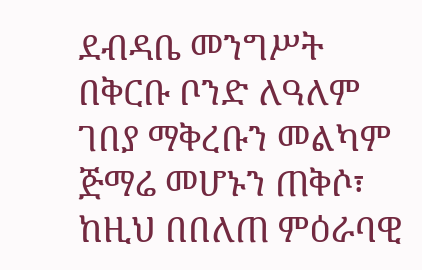ደብዳቤ መንግሥት በቅርቡ ቦንድ ለዓለም ገበያ ማቅረቡን መልካም ጅማሬ መሆኑን ጠቅሶ፣ ከዚህ በበለጠ ምዕራባዊ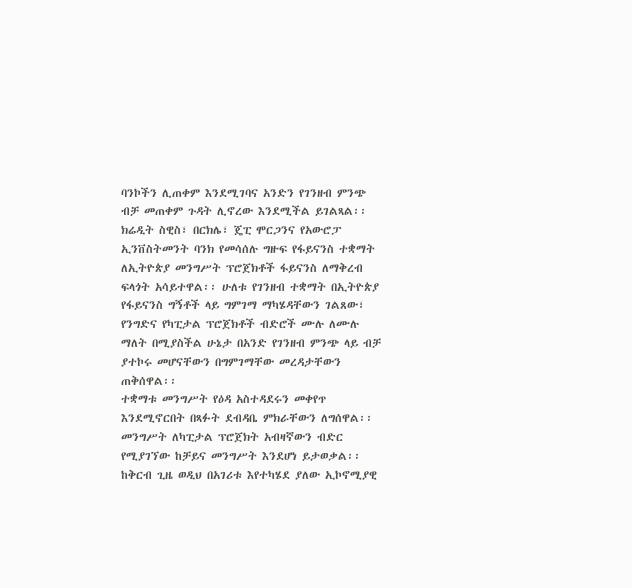ባንኮችን ሊጠቀም እንደሚገባና አንድን የገንዘብ ምንጭ ብቻ መጠቀም ጉዳት ሊኖረው እንደሚችል ይገልጻል፡፡
ክሬዲት ስዊስ፣ በርክሌ፣ ጄፒ ሞርጋንና የአውሮፓ ኢንቨስትመንት ባንክ የመሳሰሉ ግዙፍ የፋይናንስ ተቋማት ለኢትዮጵያ መንግሥት ፕሮጀክቶች ፋይናንስ ለማቅረብ ፍላጎት አሳይተዋል፡፡ ሁለቱ የገንዘብ ተቋማት በኢትዮጵያ የፋይናንስ ግኝቶች ላይ ግምገማ ማካሄዳቸውን ገልጸው፣ የንግድና የካፒታል ፕሮጀክቶች ብድሮች ሙሉ ለሙሉ ማለት በሚያስችል ሁኔታ በአንድ የገንዘብ ምንጭ ላይ ብቻ ያተኮሩ መሆናቸውን በግምገማቸው መረዳታቸውን ጠቅሰዋል፡፡
ተቋማቱ መንግሥት የዕዳ አስተዳደሩን መቀየጥ እንደሚኖርበት በጻፉት ደብዳቤ ምክራቸውን ለግሰዋል፡፡ መንግሥት ለካፒታል ፕሮጀክት አብዛኛውን ብድር የሚያገኘው ከቻይና መንግሥት እንደሆነ ይታወቃል፡፡ ከቅርብ ጊዜ ወዲህ በአገሪቱ እየተካሄደ ያለው ኢኮኖሚያዊ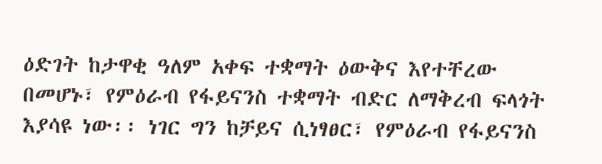ዕድገት ከታዋቂ ዓለም አቀፍ ተቋማት ዕውቅና እየተቸረው በመሆኑ፣ የምዕራብ የፋይናንስ ተቋማት ብድር ለማቅረብ ፍላጎት እያሳዩ ነው፡፡ ነገር ግን ከቻይና ሲነፃፀር፣ የምዕራብ የፋይናንስ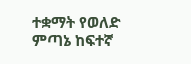ተቋማት የወለድ ምጣኔ ከፍተኛ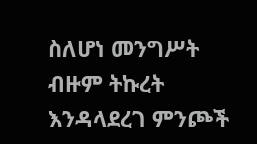ስለሆነ መንግሥት ብዙም ትኩረት እንዳላደረገ ምንጮች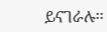ይናገራሉ፡፡